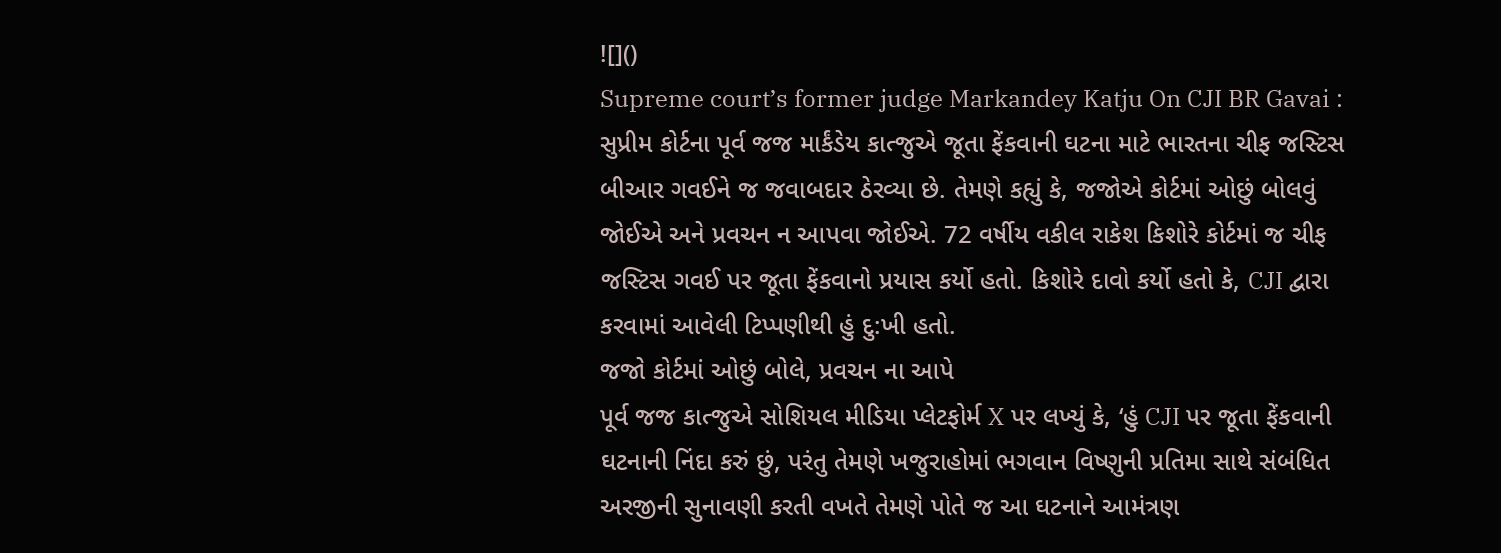![]()
Supreme court’s former judge Markandey Katju On CJI BR Gavai : સુપ્રીમ કોર્ટના પૂર્વ જજ માર્કંડેય કાત્જુએ જૂતા ફેંકવાની ઘટના માટે ભારતના ચીફ જસ્ટિસ બીઆર ગવઈને જ જવાબદાર ઠેરવ્યા છે. તેમણે કહ્યું કે, જજોએ કોર્ટમાં ઓછું બોલવું જોઈએ અને પ્રવચન ન આપવા જોઈએ. 72 વર્ષીય વકીલ રાકેશ કિશોરે કોર્ટમાં જ ચીફ જસ્ટિસ ગવઈ પર જૂતા ફેંકવાનો પ્રયાસ કર્યો હતો. કિશોરે દાવો કર્યો હતો કે, CJI દ્વારા કરવામાં આવેલી ટિપ્પણીથી હું દુ:ખી હતો.
જજો કોર્ટમાં ઓછું બોલે, પ્રવચન ના આપે
પૂર્વ જજ કાત્જુએ સોશિયલ મીડિયા પ્લેટફોર્મ X પર લખ્યું કે, ‘હું CJI પર જૂતા ફેંકવાની ઘટનાની નિંદા કરું છું, પરંતુ તેમણે ખજુરાહોમાં ભગવાન વિષ્ણુની પ્રતિમા સાથે સંબંધિત અરજીની સુનાવણી કરતી વખતે તેમણે પોતે જ આ ઘટનાને આમંત્રણ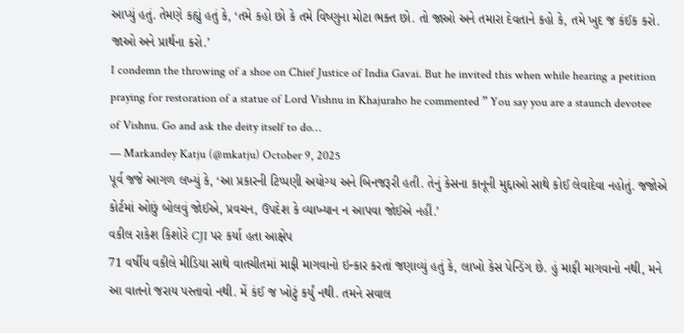આપ્યું હતું. તેમણે કહ્યું હતું કે, ‘તમે કહો છો કે તમે વિષ્ણુના મોટા ભક્ત છો. તો જાઓ અને તમારા દેવતાને કહો કે, તમે ખુદ જ કંઈક કરો. જાઓ અને પ્રાર્થના કરો.’
I condemn the throwing of a shoe on Chief Justice of India Gavai. But he invited this when while hearing a petition praying for restoration of a statue of Lord Vishnu in Khajuraho he commented ” You say you are a staunch devotee of Vishnu. Go and ask the deity itself to do…
— Markandey Katju (@mkatju) October 9, 2025
પૂર્વ જજે આગળ લખ્યું કે, ‘આ પ્રકારની ટિપ્પણી અયોગ્ય અને બિનજરૂરી હતી. તેનું કેસના કાનૂની મુદ્દાઓ સાથે કોઈ લેવાદેવા નહોતું. જજોએ કોર્ટમાં ઓછું બોલવું જોઈએ, પ્રવચન, ઉપદેશ કે વ્યાખ્યાન ન આપવા જોઈએ નહીં.’
વકીલ રાકેશ કિશોરે CJI પર કર્યા હતા આક્ષેપ
71 વર્ષીય વકીલે મીડિયા સાથે વાતચીતમાં માફી માગવાનો ઇન્કાર કરતાં જણાવ્યું હતું કે, લાખો કેસ પેન્ડિંગ છે. હું માફી માગવાનો નથી, મને આ વાતનો જરાય પસ્તાવો નથી. મેં કંઈ જ ખોટું કર્યું નથી. તમને સવાલ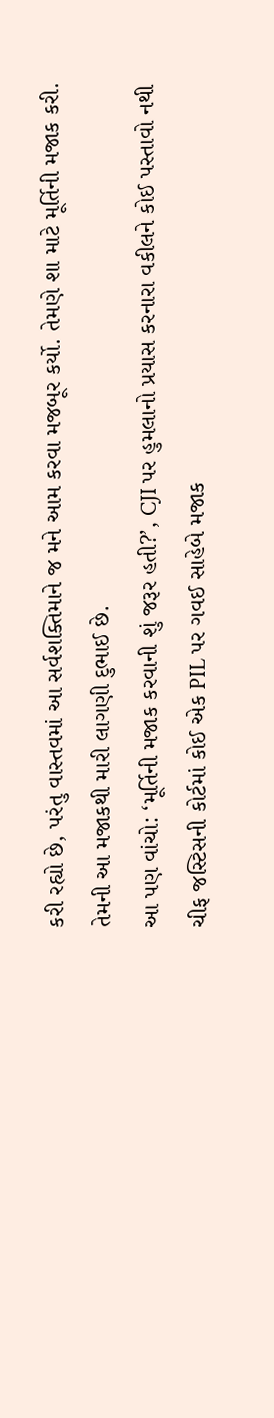કરી રહ્યો છે, પરંતુ વાસ્તવમાં આ સર્વશક્તિમાને જ મને આમ કરવા મજબૂર કર્યો. તેમણે શા માટે મૂર્તિની મજાક કરી. તેમની આ મજાકથી મારી લાગણી દુભાઈ છે.
આ પણ વાંચો: ‘મૂર્તિની મજાક કરવાની શું જરૂર હતી?’, CJI પર હુમલાનો પ્રયાસ કરનારા વકીલને કોઈ પસ્તાવો નથી
ચીફ જસ્ટિસની કોર્ટમાં કોઈ એક PIL પર ગવઈ સાહેબે મજાક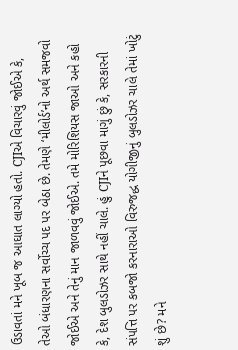ઉડાવતાં મને ખૂબ જ આઘાત લાગ્યો હતો. CJIએ વિચારવું જોઈએ કે, તેઓ બંધારણના સર્વોચ્ચ પદ પર બેઠા છે. તેમણે ‘મીલોર્ડ’નો અર્થ સમજવો જોઈએ અને તેનું માન જાળવવું જોઈએ. તમે મોરિશિયસ જાઓ અને કહો કે, દેશ બુલડોઝર સાથે નહીં ચાલે. હું CJIને પૂછવા માગું છું કે, સરકારની સંપત્તિ પર કબજો કરનારાઓ વિરુજદ્ધ યોગીજીનું બુલડોઝર ચાલે તેમાં ખોટું શું છે? મને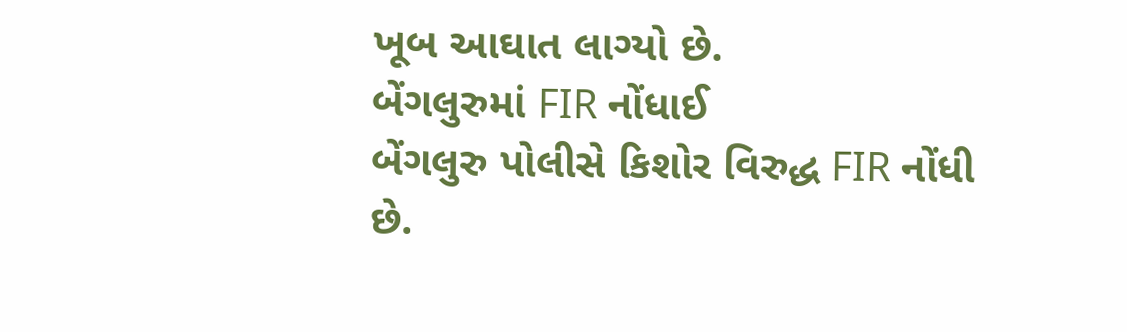ખૂબ આઘાત લાગ્યો છે.
બેંગલુરુમાં FIR નોંધાઈ
બેંગલુરુ પોલીસે કિશોર વિરુદ્ધ FIR નોંધી છે.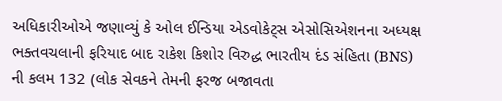અધિકારીઓએ જણાવ્યું કે ઓલ ઈન્ડિયા એડવોકેટ્સ એસોસિએશનના અધ્યક્ષ ભક્તવચલાની ફરિયાદ બાદ રાકેશ કિશોર વિરુદ્ધ ભારતીય દંડ સંહિતા (BNS) ની કલમ 132 (લોક સેવકને તેમની ફરજ બજાવતા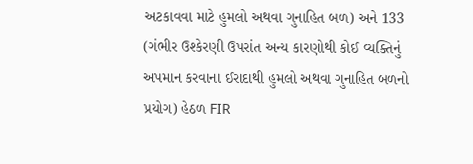અટકાવવા માટે હુમલો અથવા ગુનાહિત બળ) અને 133 (ગંભીર ઉશ્કેરણી ઉપરાંત અન્ય કારણોથી કોઈ વ્યક્તિનું અપમાન કરવાના ઈરાદાથી હુમલો અથવા ગુનાહિત બળનો પ્રયોગ) હેઠળ FIR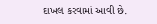દાખલ કરવામાં આવી છે.